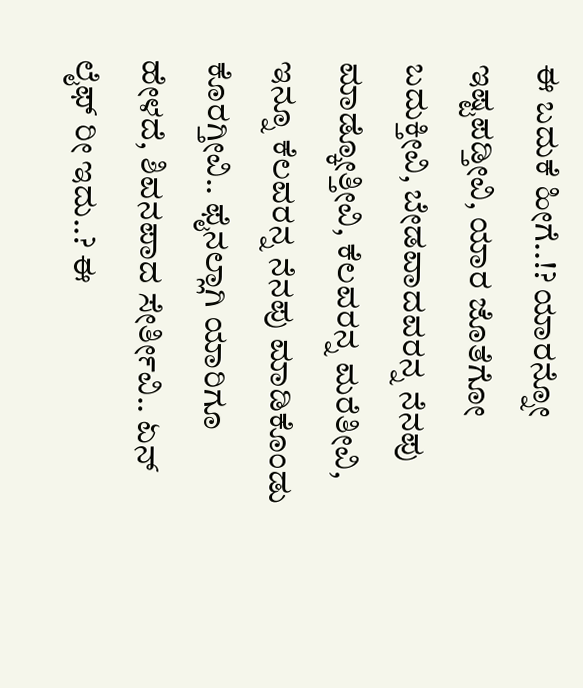ಈ ಬದುಕೆ ಹೀಗೆ..!? ಯಾರನ್ನೋ ಇಷ್ಟಪಡ್ತೀವಿ, ಯಾರ ಜೊತೆಗೋ ಬದುಕ್ತೀವಿ, ಬೇಡವಾದವರನ್ನ ನೆನಪು ಮಾಡ್ಕೋತ್ತೀವಿ, ಕೆಲವರನ್ನ ಮರೆತೀವಿ, ಇನ್ನೂ ಕೆಲವರನ್ನ ನೆನಪು ಮಾಡಿಕೊಂಡು ಕೊರಗ್ತೀವಿ.. ಫೈನಲ್ಲಾಗಿ ಯಾರಿಗೂ ಹೇಳದೆ, ಶಿವನಪಾದ ಸೇರ್ತೀವಿ.. ಏನ್ ಲೈಫ್ ರೀ ಇದು..? ಈ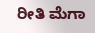ರೀತಿ ಮೆಗಾ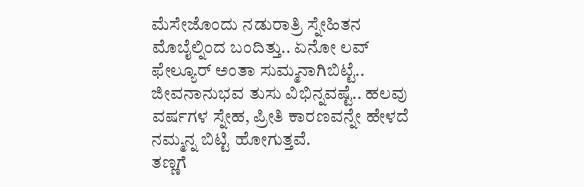ಮೆಸೇಜೊಂದು ನಡುರಾತ್ರಿ ಸ್ನೇಹಿತನ ಮೊಬೈಲ್ನಿಂದ ಬಂದಿತ್ತು.. ಏನೋ ಲವ್ ಫೇಲ್ಯೂರ್ ಅಂತಾ ಸುಮ್ಮನಾಗಿಬಿಟ್ಟೆ..
ಜೀವನಾನುಭವ ತುಸು ವಿಭಿನ್ನವಷ್ಟೆ.. ಹಲವು ವರ್ಷಗಳ ಸ್ನೇಹ, ಪ್ರೀತಿ ಕಾರಣವನ್ನೇ ಹೇಳದೆ ನಮ್ಮನ್ನ ಬಿಟ್ಟಿ ಹೋಗುತ್ತವೆ.
ತಣ್ಣಗೆ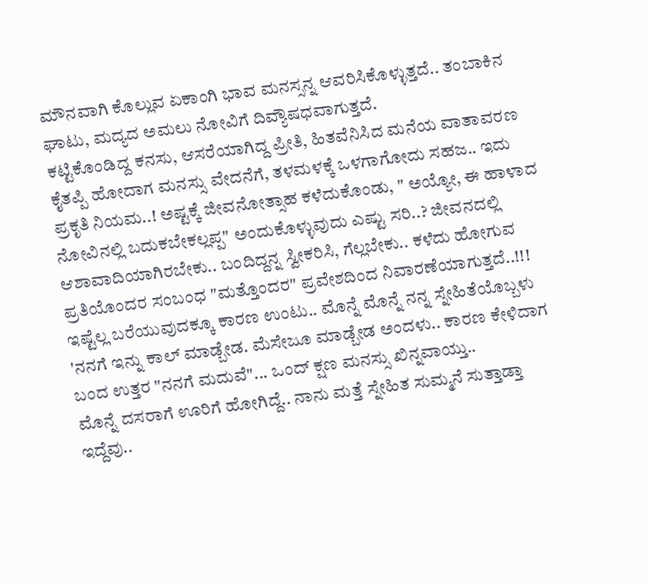ಮೌನವಾಗಿ ಕೊಲ್ಲುವ ಏಕಾಂಗಿ ಭಾವ ಮನಸ್ಸನ್ನ ಆವರಿಸಿಕೊಳ್ಳುತ್ತದೆ.. ತಂಬಾಕಿನ ಘಾಟು, ಮದ್ಯದ ಅಮಲು ನೋವಿಗೆ ದಿವ್ಯೌಷಧವಾಗುತ್ತದೆ.
ಕಟ್ಟಿಕೊಂಡಿದ್ದ ಕನಸು, ಆಸರೆಯಾಗಿದ್ದ ಪ್ರೀತಿ, ಹಿತವೆನಿಸಿದ ಮನೆಯ ವಾತಾವರಣ ಕೈತಪ್ಪಿ ಹೋದಾಗ ಮನಸ್ಸು ವೇದನೆಗೆ, ತಳಮಳಕ್ಕೆ ಒಳಗಾಗೋದು ಸಹಜ.. ಇದು ಪ್ರಕೃತಿ ನಿಯಮ..! ಅಷ್ಟಕ್ಕೆ ಜೀವನೋತ್ಸಾಹ ಕಳೆದುಕೊಂಡು, " ಅಯ್ಯೋ, ಈ ಹಾಳಾದ ನೋವಿನಲ್ಲಿ ಬದುಕಬೇಕಲ್ಲಪ್ಪ" ಅಂದುಕೊಳ್ಳುವುದು ಎಷ್ಟು ಸರಿ..? ಜೀವನದಲ್ಲಿ ಆಶಾವಾದಿಯಾಗಿರಬೇಕು.. ಬಂದಿದ್ದನ್ನ ಸ್ವೀಕರಿಸಿ, ಗೆಲ್ಲಬೇಕು.. ಕಳೆದು ಹೋಗುವ ಪ್ರತಿಯೊಂದರ ಸಂಬಂಧ "ಮತ್ತೊಂದರ" ಪ್ರವೇಶದಿಂದ ನಿವಾರಣೆಯಾಗುತ್ತದೆ..!!!
ಇಷ್ಟೆಲ್ಲ ಬರೆಯುವುದಕ್ಕೂ ಕಾರಣ ಉಂಟು.. ಮೊನ್ನೆ ಮೊನ್ನೆ ನನ್ನ ಸ್ನೇಹಿತೆಯೊಬ್ಬಳು 'ನನಗೆ ಇನ್ನು ಕಾಲ್ ಮಾಡ್ಬೇಡ. ಮೆಸೇಜೂ ಮಾಡ್ಬೇಡ ಅಂದಳು.. ಕಾರಣ ಕೇಳಿದಾಗ ಬಂದ ಉತ್ತರ "ನನಗೆ ಮದುವೆ"... ಒಂದ್ ಕ್ಷಣ ಮನಸ್ಸು ಖಿನ್ನವಾಯ್ತು..
ಮೊನ್ನೆ ದಸರಾಗೆ ಊರಿಗೆ ಹೋಗಿದ್ದೆ.. ನಾನು ಮತ್ತೆ ಸ್ನೇಹಿತ ಸುಮ್ಮನೆ ಸುತ್ತಾಡ್ತಾ ಇದ್ದೆವು..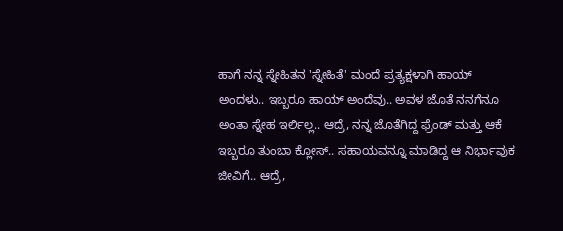ಹಾಗೆ ನನ್ನ ಸ್ನೇಹಿತನ 'ಸ್ನೇಹಿತೆ' ಮಂದೆ ಪ್ರತ್ಯಕ್ಷಳಾಗಿ ಹಾಯ್ ಅಂದಳು.. ಇಬ್ಬರೂ ಹಾಯ್ ಅಂದೆವು.. ಅವಳ ಜೊತೆ ನನಗೆನೂ ಅಂತಾ ಸ್ನೇಹ ಇರ್ಲಿಲ್ಲ.. ಆದ್ರೆ, ನನ್ನ ಜೊತೆಗಿದ್ದ ಫ್ರೆಂಡ್ ಮತ್ತು ಆಕೆ ಇಬ್ಬರೂ ತುಂಬಾ ಕ್ಲೋಸ್.. ಸಹಾಯವನ್ನೂ ಮಾಡಿದ್ದ ಆ ನಿರ್ಭಾವುಕ ಜೀವಿಗೆ.. ಆದ್ರೆ,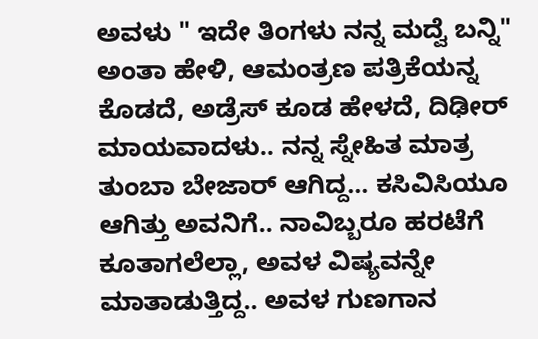ಅವಳು " ಇದೇ ತಿಂಗಳು ನನ್ನ ಮದ್ವೆ ಬನ್ನಿ" ಅಂತಾ ಹೇಳಿ, ಆಮಂತ್ರಣ ಪತ್ರಿಕೆಯನ್ನ ಕೊಡದೆ, ಅಡ್ರೆಸ್ ಕೂಡ ಹೇಳದೆ, ದಿಢೀರ್ ಮಾಯವಾದಳು.. ನನ್ನ ಸ್ನೇಹಿತ ಮಾತ್ರ ತುಂಬಾ ಬೇಜಾರ್ ಆಗಿದ್ದ... ಕಸಿವಿಸಿಯೂ ಆಗಿತ್ತು ಅವನಿಗೆ.. ನಾವಿಬ್ಬರೂ ಹರಟೆಗೆ ಕೂತಾಗಲೆಲ್ಲಾ, ಅವಳ ವಿಷ್ಯವನ್ನೇ ಮಾತಾಡುತ್ತಿದ್ದ.. ಅವಳ ಗುಣಗಾನ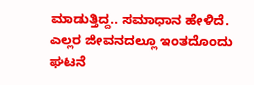ಮಾಡುತ್ತಿದ್ದ.. ಸಮಾಧಾನ ಹೇಳಿದೆ. ಎಲ್ಲರ ಜೀವನದಲ್ಲೂ ಇಂತದೊಂದು ಘಟನೆ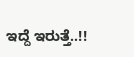ಇದ್ದೆ ಇರುತ್ತೆ..!!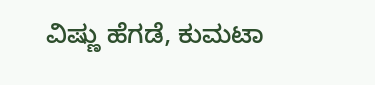ವಿಷ್ಣು ಹೆಗಡೆ, ಕುಮಟಾ